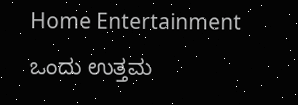Home Entertainment ಒಂದು ಉತ್ತಮ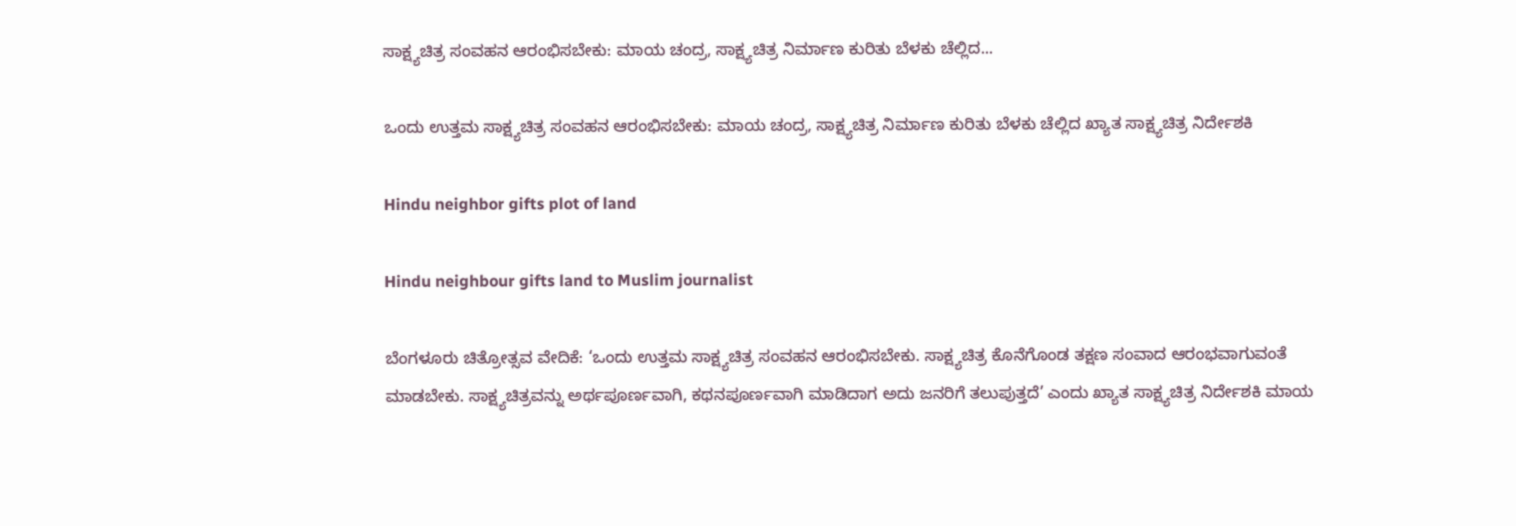ಸಾಕ್ಷ್ಯಚಿತ್ರ ಸಂವಹನ ಆರಂಭಿಸಬೇಕು: ಮಾಯ ಚಂದ್ರ, ಸಾಕ್ಷ್ಯಚಿತ್ರ ನಿರ್ಮಾಣ ಕುರಿತು ಬೆಳಕು ಚೆಲ್ಲಿದ...

ಒಂದು ಉತ್ತಮ ಸಾಕ್ಷ್ಯಚಿತ್ರ ಸಂವಹನ ಆರಂಭಿಸಬೇಕು: ಮಾಯ ಚಂದ್ರ, ಸಾಕ್ಷ್ಯಚಿತ್ರ ನಿರ್ಮಾಣ ಕುರಿತು ಬೆಳಕು ಚೆಲ್ಲಿದ ಖ್ಯಾತ ಸಾಕ್ಷ್ಯಚಿತ್ರ ನಿರ್ದೇಶಕಿ

Hindu neighbor gifts plot of land

Hindu neighbour gifts land to Muslim journalist

ಬೆಂಗಳೂರು ಚಿತ್ರೋತ್ಸವ ವೇದಿಕೆ: ‘ಒಂದು ಉತ್ತಮ ಸಾಕ್ಷ್ಯಚಿತ್ರ ಸಂವಹನ ಆರಂಭಿಸಬೇಕು. ಸಾಕ್ಷ್ಯಚಿತ್ರ ಕೊನೆಗೊಂಡ ತಕ್ಷಣ ಸಂವಾದ ಆರಂಭವಾಗುವಂತೆ ಮಾಡಬೇಕು. ಸಾಕ್ಷ್ಯಚಿತ್ರವನ್ನು ಅರ್ಥಪೂರ್ಣವಾಗಿ, ಕಥನಪೂರ್ಣವಾಗಿ ಮಾಡಿದಾಗ ಅದು ಜನರಿಗೆ ತಲುಪುತ್ತದೆ’ ಎಂದು ಖ್ಯಾತ ಸಾಕ್ಷ್ಯಚಿತ್ರ ನಿರ್ದೇಶಕಿ ಮಾಯ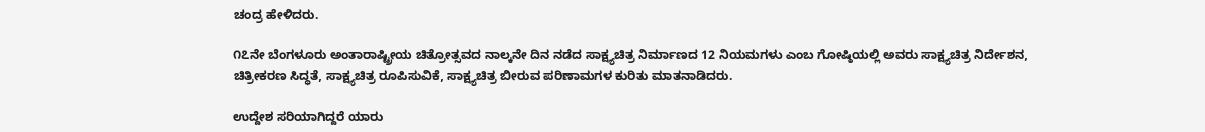ಚಂದ್ರ ಹೇಳಿದರು.

೧೭ನೇ ಬೆಂಗಳೂರು ಅಂತಾರಾಷ್ಟ್ರೀಯ ಚಿತ್ರೋತ್ಸವದ ನಾಲ್ಕನೇ ದಿನ ನಡೆದ ಸಾಕ್ಷ್ಯಚಿತ್ರ ನಿರ್ಮಾಣದ 12 ನಿಯಮಗಳು ಎಂಬ ಗೋಷ್ಠಿಯಲ್ಲಿ ಅವರು ಸಾಕ್ಷ್ಯಚಿತ್ರ ನಿರ್ದೇಶನ, ಚಿತ್ರೀಕರಣ ಸಿದ್ಧತೆ, ಸಾಕ್ಷ್ಯಚಿತ್ರ ರೂಪಿಸುವಿಕೆ, ಸಾಕ್ಷ್ಯಚಿತ್ರ ಬೀರುವ ಪರಿಣಾಮಗಳ ಕುರಿತು ಮಾತನಾಡಿದರು.

ಉದ್ದೇಶ ಸರಿಯಾಗಿದ್ದರೆ ಯಾರು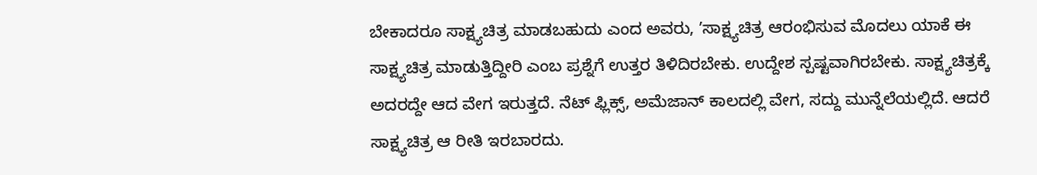ಬೇಕಾದರೂ ಸಾಕ್ಷ್ಯಚಿತ್ರ ಮಾಡಬಹುದು ಎಂದ ಅವರು, ʼಸಾಕ್ಷ್ಯಚಿತ್ರ ಆರಂಭಿಸುವ ಮೊದಲು ಯಾಕೆ ಈ ಸಾಕ್ಷ್ಯಚಿತ್ರ ಮಾಡುತ್ತಿದ್ದೀರಿ ಎಂಬ ಪ್ರಶ್ನೆಗೆ ಉತ್ತರ ತಿಳಿದಿರಬೇಕು. ಉದ್ದೇಶ ಸ್ಪಷ್ಟವಾಗಿರಬೇಕು. ಸಾಕ್ಷ್ಯಚಿತ್ರಕ್ಕೆ ಅದರದ್ದೇ ಆದ ವೇಗ ಇರುತ್ತದೆ. ನೆಟ್ ಫ್ಲಿಕ್ಸ್, ಅಮೆಜಾನ್ ಕಾಲದಲ್ಲಿ ವೇಗ, ಸದ್ದು ಮುನ್ನೆಲೆಯಲ್ಲಿದೆ. ಆದರೆ ಸಾಕ್ಷ್ಯಚಿತ್ರ ಆ ರೀತಿ ಇರಬಾರದು.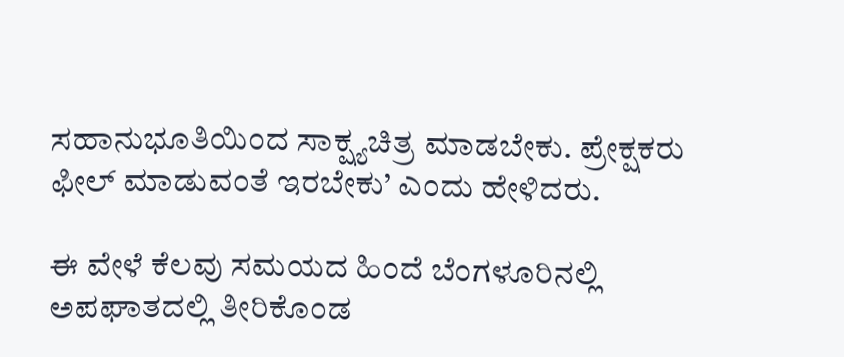ಸಹಾನುಭೂತಿಯಿಂದ ಸಾಕ್ಷ್ಯಚಿತ್ರ ಮಾಡಬೇಕು. ಪ್ರೇಕ್ಷಕರು ಫೀಲ್ ಮಾಡುವಂತೆ ಇರಬೇಕು’ ಎಂದು ಹೇಳಿದರು.

ಈ ವೇಳೆ ಕೆಲವು ಸಮಯದ ಹಿಂದೆ ಬೆಂಗಳೂರಿನಲ್ಲಿ ಅಪಘಾತದಲ್ಲಿ ತೀರಿಕೊಂಡ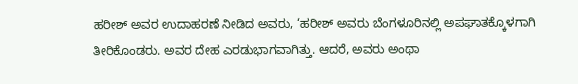ಹರೀಶ್ ಅವರ ಉದಾಹರಣೆ ನೀಡಿದ ಅವರು, ‘ಹರೀಶ್ ಅವರು ಬೆಂಗಳೂರಿನಲ್ಲಿ ಅಪಘಾತಕ್ಕೊಳಗಾಗಿ ತೀರಿಕೊಂಡರು. ಅವರ ದೇಹ ಎರಡುಭಾಗವಾಗಿತ್ತು. ಆದರೆ, ಅವರು ಅಂಥಾ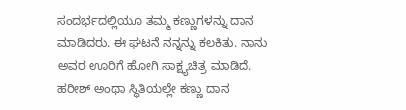ಸಂದರ್ಭದಲ್ಲಿಯೂ ತಮ್ಮ ಕಣ್ಣುಗಳನ್ನು ದಾನ ಮಾಡಿದರು. ಈ ಘಟನೆ ನನ್ನನ್ನು ಕಲಕಿತು. ನಾನು ಅವರ ಊರಿಗೆ ಹೋಗಿ ಸಾಕ್ಷ್ಯಚಿತ್ರ ಮಾಡಿದೆ. ಹರೀಶ್ ಅಂಥಾ ಸ್ಥಿತಿಯಲ್ಲೇ ಕಣ್ಣು ದಾನ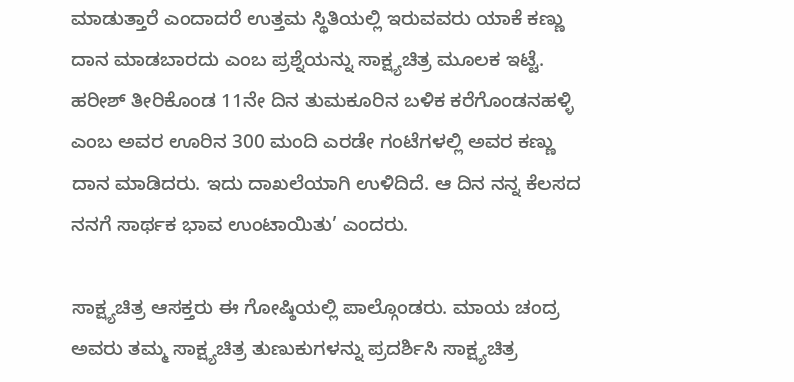ಮಾಡುತ್ತಾರೆ ಎಂದಾದರೆ ಉತ್ತಮ ಸ್ಥಿತಿಯಲ್ಲಿ ಇರುವವರು ಯಾಕೆ ಕಣ್ಣು ದಾನ ಮಾಡಬಾರದು ಎಂಬ ಪ್ರಶ್ನೆಯನ್ನು ಸಾಕ್ಷ್ಯಚಿತ್ರ ಮೂಲಕ ಇಟ್ಟೆ. ಹರೀಶ್ ತೀರಿಕೊಂಡ 11ನೇ ದಿನ ತುಮಕೂರಿನ ಬಳಿಕ ಕರೆಗೊಂಡನಹಳ್ಳಿ ಎಂಬ ಅವರ ಊರಿನ 300 ಮಂದಿ ಎರಡೇ ಗಂಟೆಗಳಲ್ಲಿ ಅವರ ಕಣ್ಣು ದಾನ ಮಾಡಿದರು. ಇದು ದಾಖಲೆಯಾಗಿ ಉಳಿದಿದೆ. ಆ ದಿನ ನನ್ನ ಕೆಲಸದ ನನಗೆ ಸಾರ್ಥಕ ಭಾವ ಉಂಟಾಯಿತು’ ಎಂದರು.

ಸಾಕ್ಷ್ಯಚಿತ್ರ ಆಸಕ್ತರು ಈ ಗೋಷ್ಠಿಯಲ್ಲಿ ಪಾಲ್ಗೊಂಡರು. ಮಾಯ ಚಂದ್ರ ಅವರು ತಮ್ಮ ಸಾಕ್ಷ್ಯಚಿತ್ರ ತುಣುಕುಗಳನ್ನು ಪ್ರದರ್ಶಿಸಿ ಸಾಕ್ಷ್ಯಚಿತ್ರ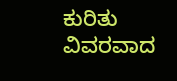ಕುರಿತು ವಿವರವಾದ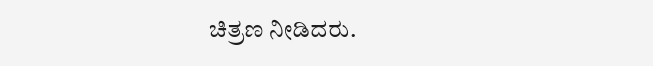ಚಿತ್ರಣ ನೀಡಿದರು.